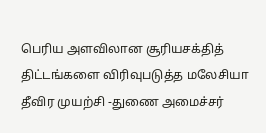பெரிய அளவிலான சூரியசக்தித் திட்டங்களை விரிவுபடுத்த மலேசியா தீவிர முயற்சி -துணை அமைச்சர்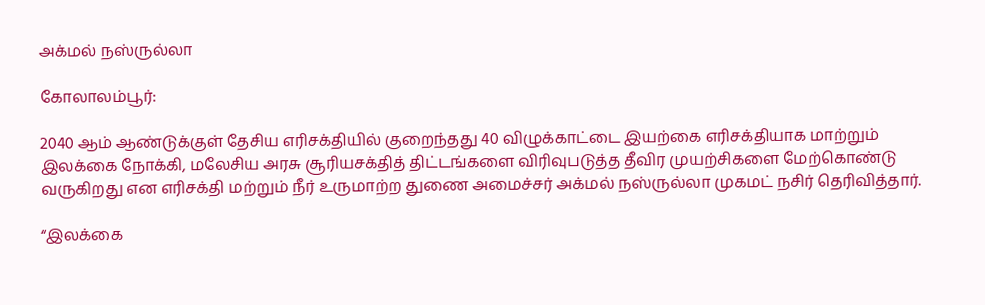அக்மல் நஸ்ருல்லா

கோலாலம்பூர்:

2040 ஆம் ஆண்டுக்குள் தேசிய எரிசக்தியில் குறைந்தது 40 விழுக்காட்டை இயற்கை எரிசக்தியாக மாற்றும் இலக்கை நோக்கி, மலேசிய அரசு சூரியசக்தித் திட்டங்களை விரிவுபடுத்த தீவிர முயற்சிகளை மேற்கொண்டு வருகிறது என எரிசக்தி மற்றும் நீர் உருமாற்ற துணை அமைச்சர் அக்மல் நஸ்ருல்லா முகமட் நசிர் தெரிவித்தார்.

“இலக்கை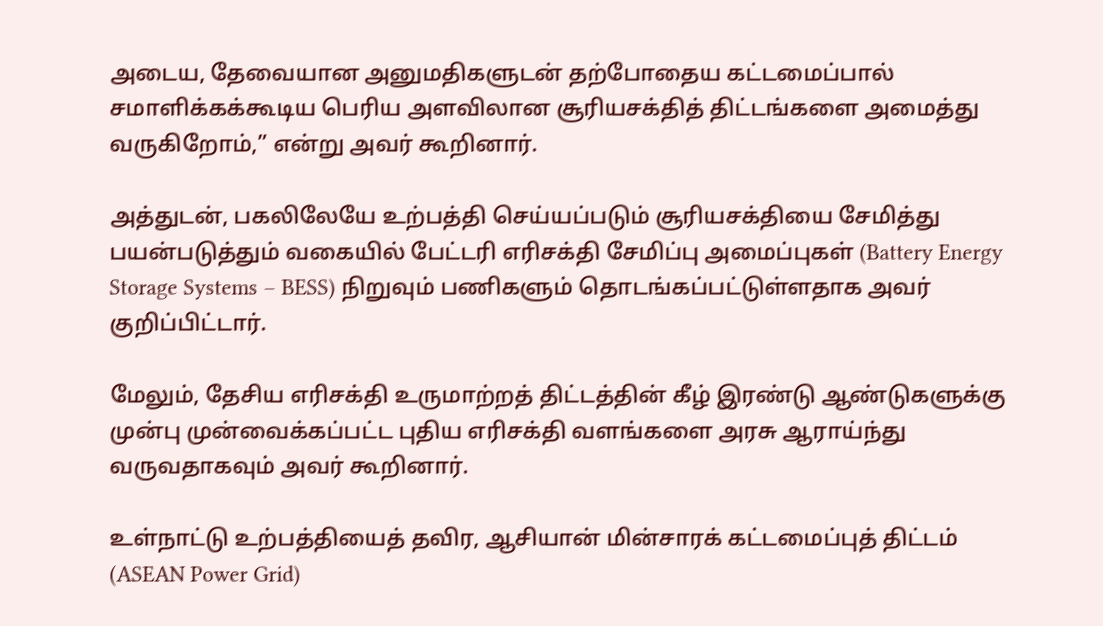அடைய, தேவையான அனுமதிகளுடன் தற்போதைய கட்டமைப்பால் சமாளிக்கக்கூடிய பெரிய அளவிலான சூரியசக்தித் திட்டங்களை அமைத்து வருகிறோம்,” என்று அவர் கூறினார்.

அத்துடன், பகலிலேயே உற்பத்தி செய்யப்படும் சூரியசக்தியை சேமித்து பயன்படுத்தும் வகையில் பேட்டரி எரிசக்தி சேமிப்பு அமைப்புகள் (Battery Energy Storage Systems – BESS) நிறுவும் பணிகளும் தொடங்கப்பட்டுள்ளதாக அவர் குறிப்பிட்டார்.

மேலும், தேசிய எரிசக்தி உருமாற்றத் திட்டத்தின் கீழ் இரண்டு ஆண்டுகளுக்கு முன்பு முன்வைக்கப்பட்ட புதிய எரிசக்தி வளங்களை அரசு ஆராய்ந்து வருவதாகவும் அவர் கூறினார்.

உள்நாட்டு உற்பத்தியைத் தவிர, ஆசியான் மின்சாரக் கட்டமைப்புத் திட்டம் (ASEAN Power Grid)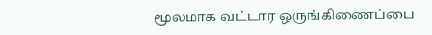மூலமாக வட்டார ஒருங்கிணைப்பை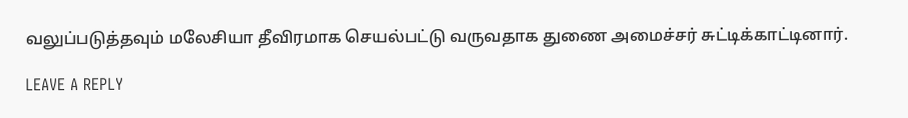வலுப்படுத்தவும் மலேசியா தீவிரமாக செயல்பட்டு வருவதாக துணை அமைச்சர் சுட்டிக்காட்டினார்.

LEAVE A REPLY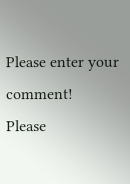Please enter your comment!
Please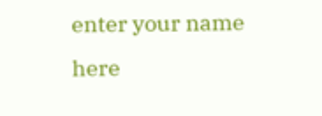enter your name here